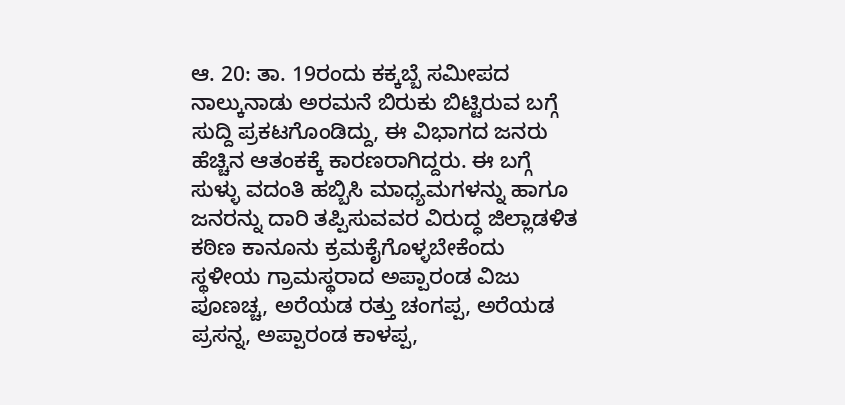ಆ. 20: ತಾ. 19ರಂದು ಕಕ್ಕಬ್ಬೆ ಸಮೀಪದ ನಾಲ್ಕುನಾಡು ಅರಮನೆ ಬಿರುಕು ಬಿಟ್ಟಿರುವ ಬಗ್ಗೆ ಸುದ್ದಿ ಪ್ರಕಟಗೊಂಡಿದ್ದು, ಈ ವಿಭಾಗದ ಜನರು ಹೆಚ್ಚಿನ ಆತಂಕಕ್ಕೆ ಕಾರಣರಾಗಿದ್ದರು. ಈ ಬಗ್ಗೆ ಸುಳ್ಳು ವದಂತಿ ಹಬ್ಬಿಸಿ ಮಾಧ್ಯಮಗಳನ್ನು ಹಾಗೂ ಜನರನ್ನು ದಾರಿ ತಪ್ಪಿಸುವವರ ವಿರುದ್ಧ ಜಿಲ್ಲಾಡಳಿತ ಕಠಿಣ ಕಾನೂನು ಕ್ರಮಕೈಗೊಳ್ಳಬೇಕೆಂದು ಸ್ಥಳೀಯ ಗ್ರಾಮಸ್ಥರಾದ ಅಪ್ಪಾರಂಡ ವಿಜು ಪೂಣಚ್ಚ, ಅರೆಯಡ ರತ್ತು ಚಂಗಪ್ಪ, ಅರೆಯಡ ಪ್ರಸನ್ನ, ಅಪ್ಪಾರಂಡ ಕಾಳಪ್ಪ,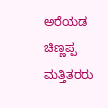ಅರೆಯಡ ಚಿಣ್ಣಪ್ಪ ಮತ್ತಿತರರು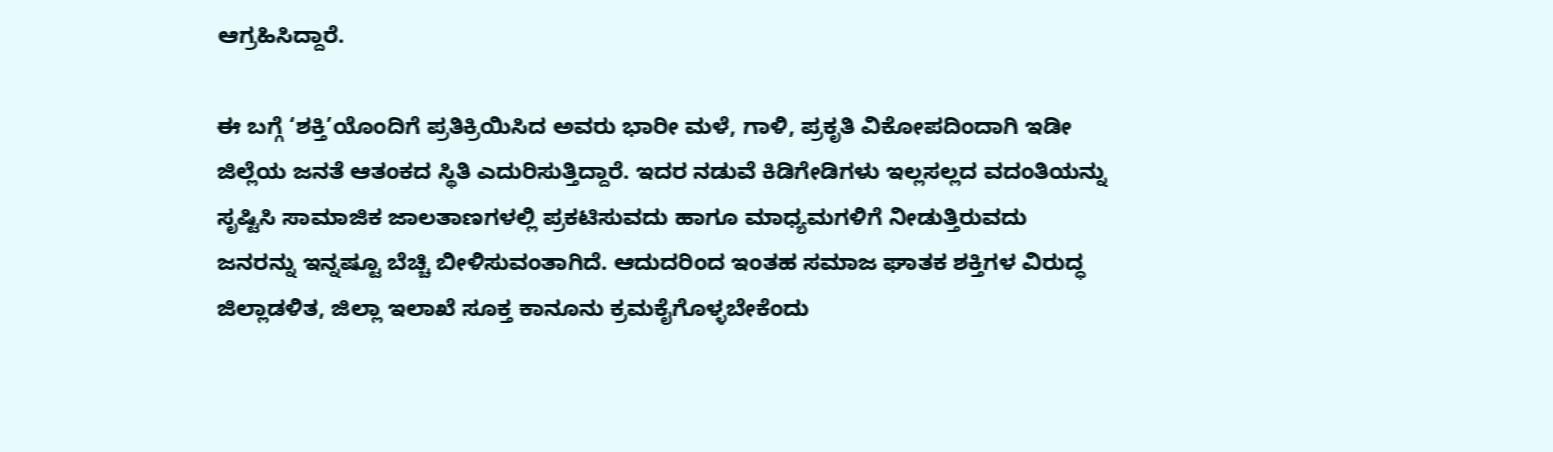ಆಗ್ರಹಿಸಿದ್ದಾರೆ.

ಈ ಬಗ್ಗೆ ‘ಶಕ್ತಿ’ಯೊಂದಿಗೆ ಪ್ರತಿಕ್ರಿಯಿಸಿದ ಅವರು ಭಾರೀ ಮಳೆ, ಗಾಳಿ, ಪ್ರಕೃತಿ ವಿಕೋಪದಿಂದಾಗಿ ಇಡೀ ಜಿಲ್ಲೆಯ ಜನತೆ ಆತಂಕದ ಸ್ಥಿತಿ ಎದುರಿಸುತ್ತಿದ್ದಾರೆ. ಇದರ ನಡುವೆ ಕಿಡಿಗೇಡಿಗಳು ಇಲ್ಲಸಲ್ಲದ ವದಂತಿಯನ್ನು ಸೃಷ್ಟಿಸಿ ಸಾಮಾಜಿಕ ಜಾಲತಾಣಗಳಲ್ಲಿ ಪ್ರಕಟಿಸುವದು ಹಾಗೂ ಮಾಧ್ಯಮಗಳಿಗೆ ನೀಡುತ್ತಿರುವದು ಜನರನ್ನು ಇನ್ನಷ್ಟೂ ಬೆಚ್ಚಿ ಬೀಳಿಸುವಂತಾಗಿದೆ. ಆದುದರಿಂದ ಇಂತಹ ಸಮಾಜ ಘಾತಕ ಶಕ್ತಿಗಳ ವಿರುದ್ಧ ಜಿಲ್ಲಾಡಳಿತ, ಜಿಲ್ಲಾ ಇಲಾಖೆ ಸೂಕ್ತ ಕಾನೂನು ಕ್ರಮಕೈಗೊಳ್ಳಬೇಕೆಂದು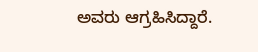ಅವರು ಆಗ್ರಹಿಸಿದ್ದಾರೆ.